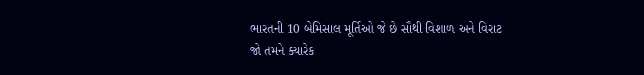ભારતની 10 બેમિસાલ મૂર્તિઓ જે છે સૌથી વિશાળ અને વિરાટ
જો તમને ક્યારેક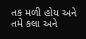તક મળી હોય અને તમે કલા અને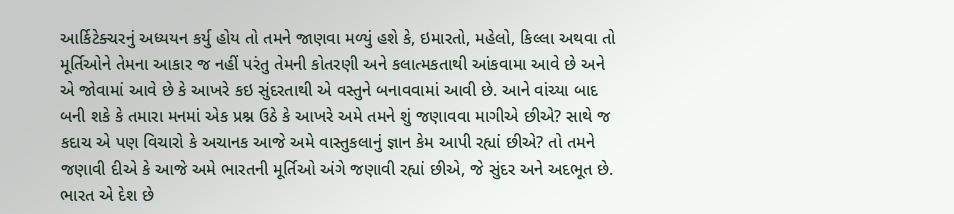આર્કિટેક્ચરનું અધ્યયન કર્યુ હોય તો તમને જાણવા મળ્યું હશે કે, ઇમારતો, મહેલો, કિલ્લા અથવા તો મૂર્તિઓને તેમના આકાર જ નહીં પરંતુ તેમની કોતરણી અને કલાત્મકતાથી આંકવામા આવે છે અને એ જોવામાં આવે છે કે આખરે કઇ સુંદરતાથી એ વસ્તુને બનાવવામાં આવી છે. આને વાંચ્યા બાદ બની શકે કે તમારા મનમાં એક પ્રશ્ન ઉઠે કે આખરે અમે તમને શું જણાવવા માગીએ છીએ? સાથે જ કદાચ એ પણ વિચારો કે અચાનક આજે અમે વાસ્તુકલાનું જ્ઞાન કેમ આપી રહ્યાં છીએ? તો તમને જણાવી દીએ કે આજે અમે ભારતની મૂર્તિઓ અંગે જણાવી રહ્યાં છીએ, જે સુંદર અને અદભૂત છે.
ભારત એ દેશ છે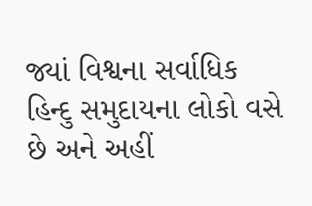જ્યાં વિશ્વના સર્વાધિક હિન્દુ સમુદાયના લોકો વસે છે અને અહીં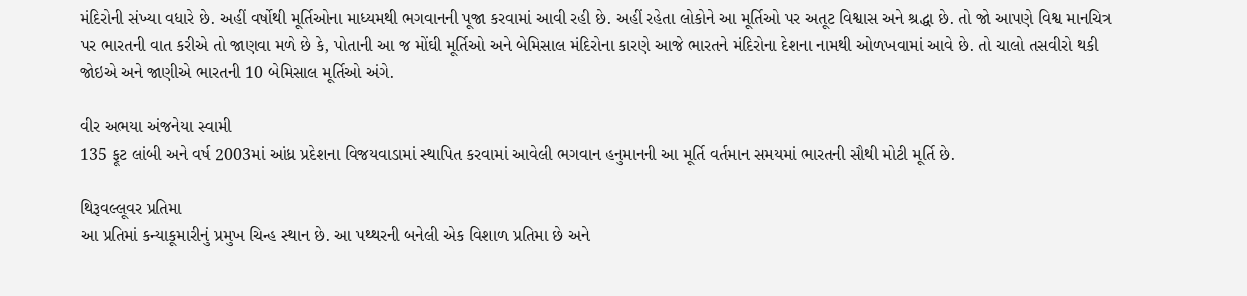મંદિરોની સંખ્યા વધારે છે. અહીં વર્ષોથી મૂર્તિઓના માધ્યમથી ભગવાનની પૂજા કરવામાં આવી રહી છે. અહીં રહેતા લોકોને આ મૂર્તિઓ પર અતૂટ વિશ્વાસ અને શ્રદ્ધા છે. તો જો આપણે વિશ્વ માનચિત્ર પર ભારતની વાત કરીએ તો જાણવા મળે છે કે, પોતાની આ જ મોંઘી મૂર્તિઓ અને બેમિસાલ મંદિરોના કારણે આજે ભારતને મંદિરોના દેશના નામથી ઓળખવામાં આવે છે. તો ચાલો તસવીરો થકી જોઇએ અને જાણીએ ભારતની 10 બેમિસાલ મૂર્તિઓ અંગે.

વીર અભયા અંજનેયા સ્વામી
135 ફૂટ લાંબી અને વર્ષ 2003માં આંધ્ર પ્રદેશના વિજયવાડામાં સ્થાપિત કરવામાં આવેલી ભગવાન હનુમાનની આ મૂર્તિ વર્તમાન સમયમાં ભારતની સૌથી મોટી મૂર્તિ છે.

થિરૂવલ્લૂવર પ્રતિમા
આ પ્રતિમાં કન્યાકૂમારીનું પ્રમુખ ચિન્હ સ્થાન છે. આ પથ્થરની બનેલી એક વિશાળ પ્રતિમા છે અને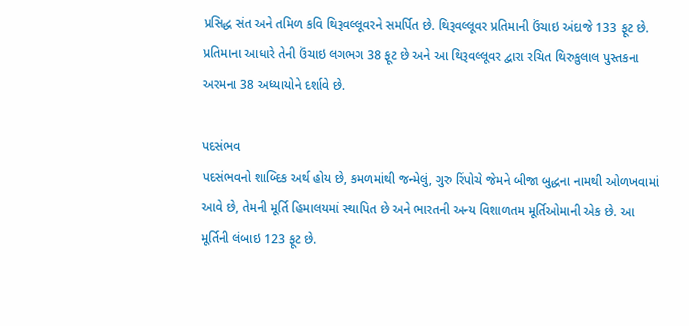પ્રસિદ્ધ સંત અને તમિળ કવિ થિરૂવલ્લૂવરને સમર્પિત છે. થિરૂવલ્લૂવર પ્રતિમાની ઉંચાઇ અંદાજે 133 ફૂટ છે. પ્રતિમાના આધારે તેની ઉંચાઇ લગભગ 38 ફૂટ છે અને આ થિરૂવલ્લૂવર દ્વારા રચિત થિરુકુલાલ પુસ્તકના અરમના 38 અધ્યાયોને દર્શાવે છે.

પદસંભવ
પદસંભવનો શાબ્દિક અર્થ હોય છે, કમળમાંથી જન્મેલું, ગુરુ રિંપોચે જેમને બીજા બુદ્ધના નામથી ઓળખવામાં આવે છે, તેમની મૂર્તિ હિમાલયમાં સ્થાપિત છે અને ભારતની અન્ય વિશાળતમ મૂર્તિઓમાની એક છે. આ મૂર્તિની લંબાઇ 123 ફૂટ છે.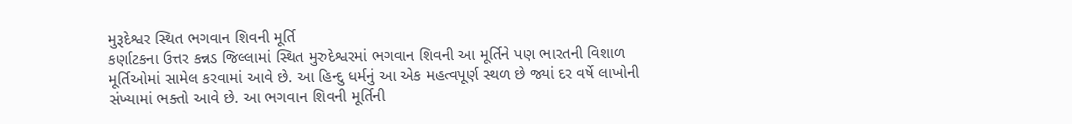મુરૂદેશ્વર સ્થિત ભગવાન શિવની મૂર્તિ
કર્ણાટકના ઉત્તર કન્નડ જિલ્લામાં સ્થિત મુરુદેશ્વરમાં ભગવાન શિવની આ મૂર્તિને પણ ભારતની વિશાળ મૂર્તિઓમાં સામેલ કરવામાં આવે છે. આ હિન્દુ ધર્મનું આ એક મહત્વપૂર્ણ સ્થળ છે જ્યાં દર વર્ષે લાખોની સંખ્યામાં ભક્તો આવે છે. આ ભગવાન શિવની મૂર્તિની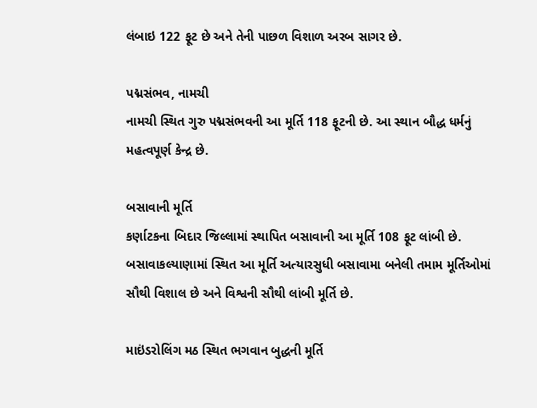લંબાઇ 122 ફૂટ છે અને તેની પાછળ વિશાળ અરબ સાગર છે.

પદ્મસંભવ, નામચી
નામચી સ્થિત ગુરુ પદ્મસંભવની આ મૂર્તિ 118 ફૂટની છે. આ સ્થાન બૌદ્ધ ધર્મનું મહત્વપૂર્ણ કેન્દ્ર છે.

બસાવાની મૂર્તિ
કર્ણાટકના બિદાર જિલ્લામાં સ્થાપિત બસાવાની આ મૂર્તિ 108 ફૂટ લાંબી છે. બસાવાકલ્યાણામાં સ્થિત આ મૂર્તિ અત્યારસુધી બસાવામા બનેલી તમામ મૂર્તિઓમાં સૌથી વિશાલ છે અને વિશ્વની સૌથી લાંબી મૂર્તિ છે.

માઇંડરોલિંગ મઠ સ્થિત ભગવાન બુદ્ધની મૂર્તિ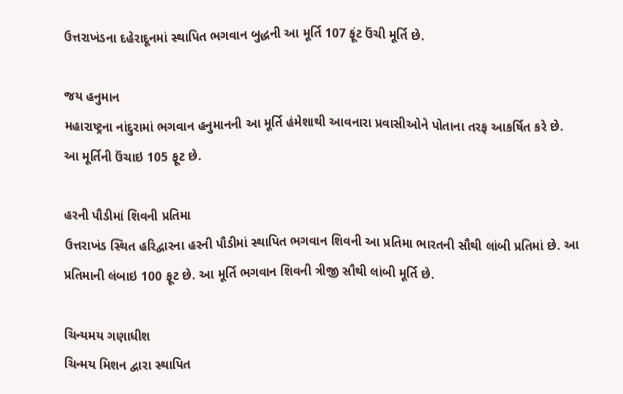ઉત્તરાખંડના દહેરાદૂનમાં સ્થાપિત ભગવાન બુદ્ધની આ મૂર્તિ 107 ફૂંટ ઉંચી મૂર્તિ છે.

જય હનુમાન
મહારાષ્ટ્રના નાંદુરામાં ભગવાન હનુમાનની આ મૂર્તિ હંમેશાથી આવનારા પ્રવાસીઓને પોતાના તરફ આકર્ષિત કરે છે. આ મૂર્તિની ઉંચાઇ 105 ફૂટ છે.

હરની પૌડીમાં શિવની પ્રતિમા
ઉત્તરાખંડ સ્થિત હરિદ્વારના હરની પૌડીમાં સ્થાપિત ભગવાન શિવની આ પ્રતિમા ભારતની સૌથી લાંબી પ્રતિમાં છે. આ પ્રતિમાની લંબાઇ 100 ફૂટ છે. આ મૂર્તિ ભગવાન શિવની ત્રીજી સૌથી લાંબી મૂર્તિ છે.

ચિન્યમય ગણાધીશ
ચિન્મય મિશન દ્વારા સ્થાપિત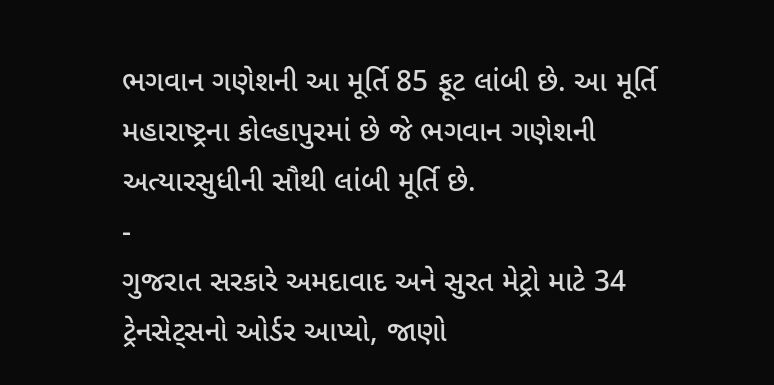ભગવાન ગણેશની આ મૂર્તિ 85 ફૂટ લાંબી છે. આ મૂર્તિ મહારાષ્ટ્રના કોલ્હાપુરમાં છે જે ભગવાન ગણેશની અત્યારસુધીની સૌથી લાંબી મૂર્તિ છે.
-
ગુજરાત સરકારે અમદાવાદ અને સુરત મેટ્રો માટે 34 ટ્રેનસેટ્સનો ઓર્ડર આપ્યો, જાણો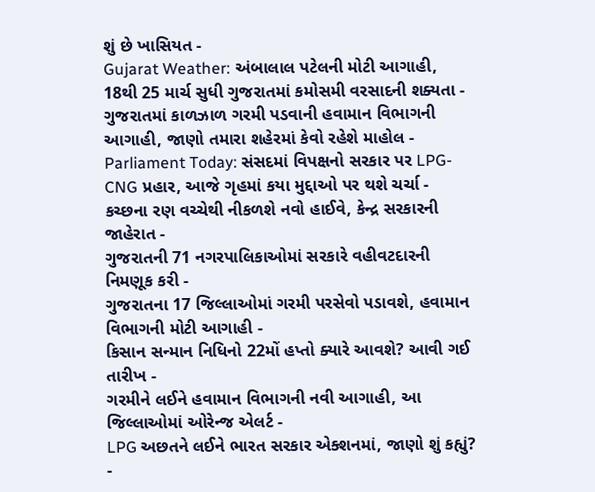શું છે ખાસિયત -
Gujarat Weather: અંબાલાલ પટેલની મોટી આગાહી, 18થી 25 માર્ચ સુધી ગુજરાતમાં કમોસમી વરસાદની શક્યતા -
ગુજરાતમાં કાળઝાળ ગરમી પડવાની હવામાન વિભાગની આગાહી, જાણો તમારા શહેરમાં કેવો રહેશે માહોલ -
Parliament Today: સંસદમાં વિપક્ષનો સરકાર પર LPG-CNG પ્રહાર, આજે ગૃહમાં કયા મુદ્દાઓ પર થશે ચર્ચા -
કચ્છના રણ વચ્ચેથી નીકળશે નવો હાઈવે, કેન્દ્ર સરકારની જાહેરાત -
ગુજરાતની 71 નગરપાલિકાઓમાં સરકારે વહીવટદારની નિમણૂક કરી -
ગુજરાતના 17 જિલ્લાઓમાં ગરમી પરસેવો પડાવશે, હવામાન વિભાગની મોટી આગાહી -
કિસાન સન્માન નિધિનો 22મોં હપ્તો ક્યારે આવશે? આવી ગઈ તારીખ -
ગરમીને લઈને હવામાન વિભાગની નવી આગાહી, આ જિલ્લાઓમાં ઓરેન્જ એલર્ટ -
LPG અછતને લઈને ભારત સરકાર એક્શનમાં, જાણો શું કહ્યું? -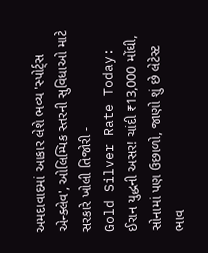અમદાવાદમાં આકાર લેશે ભવ્ય 'સ્પોર્ટ્સ એન્ક્લેવ', ઓલિમ્પિક સ્તરની સુવિધાઓ માટે સરકારે ખોલી તિજોરી -
Gold Silver Rate Today: ઈરાન યુદ્ધની અસર! ચાંદી ₹13,000 મોંઘી, સોનામાં પણ ઉછાળો, જાણો શું છે લેટેસ્ટ ભાવ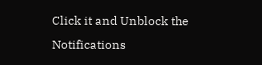Click it and Unblock the Notifications